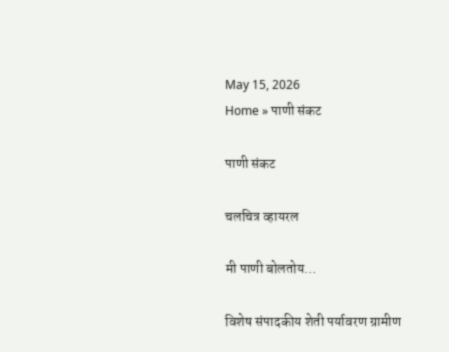May 15, 2026
Home » पाणी संकट

पाणी संकट

चलचित्र व्हायरल

मी पाणी बोलतोय…

विशेष संपादकीय शेती पर्यावरण ग्रामीण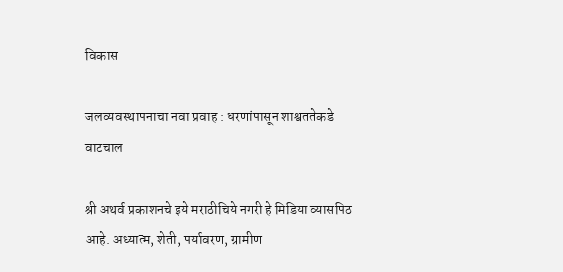विकास

जलव्यवस्थापनाचा नवा प्रवाह : धरणांपासून शाश्वततेकडे वाटचाल

श्री अथर्व प्रकाशनचे इये मराठीचिये नगरी हे मिडिया व्यासपिठ आहे. अध्यात्म, शेती, पर्यावरण, ग्रामीण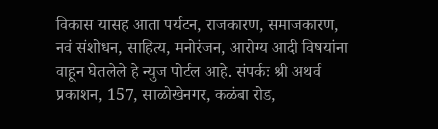विकास यासह आता पर्यटन, राजकारण, समाजकारण, नवं संशोधन, साहित्य, मनोरंजन, आरोग्य आदी विषयांना वाहून घेतलेले हे न्युज पोर्टल आहे. संपर्कः श्री अथर्व प्रकाशन, 157, साळोखेनगर, कळंबा रोड,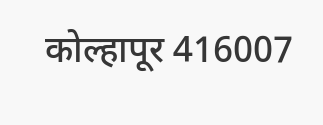कोल्हापूर 416007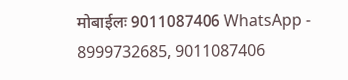मोबाईलः 9011087406 WhatsApp - 8999732685, 9011087406